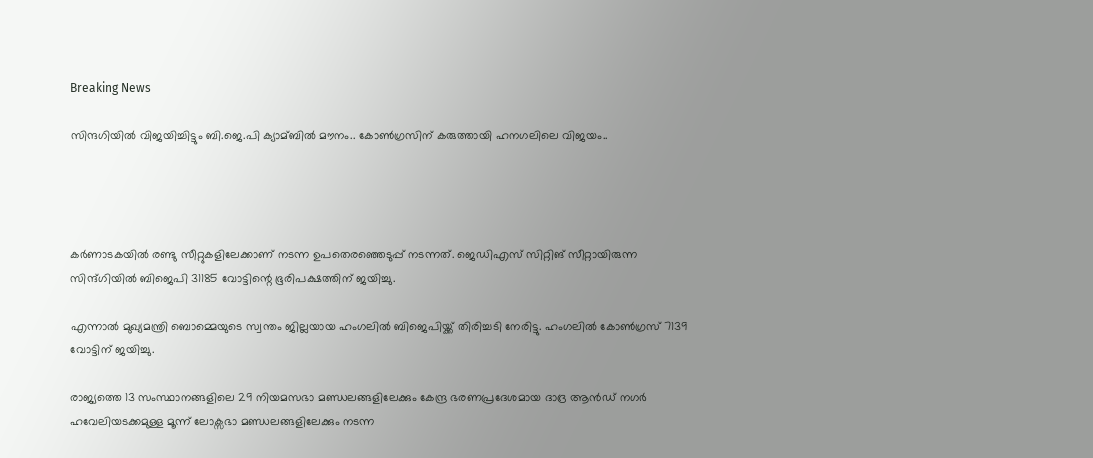Breaking News

സിന്ദഗിയില്‍ വിജയിച്ചിട്ടും ബി.ജെ.പി ക്യാമ്ബില്‍ മൗനം.. കോണ്‍ഗ്രസിന് കരുത്തായി ഹനഗലിലെ വിജയം..




കര്‍ണാടകയില്‍ രണ്ടു സീറ്റുകളിലേക്കാണ് നടന്ന ഉപതെരഞ്ഞെടുപ്പ് നടന്നത്. ജെഡിഎസ് സിറ്റിങ് സീറ്റായിരുന്ന സിന്ദ്ഗിയില്‍ ബിജെപി 31185 വോട്ടിന്റെ ഭൂരിപക്ഷത്തിന് ജയിച്ചു.

എന്നാല്‍ മുഖ്യമന്ത്രി ബൊമ്മെയുടെ സ്വന്തം ജില്ലയായ ഹംഗലില്‍ ബിജെപിയ്ക്ക് തിരിച്ചടി നേരിട്ടു. ഹംഗലില്‍ കോണ്‍ഗ്രസ് 7139 വോട്ടിന് ജയിച്ചു.

രാജ്യത്തെ 13 സംസ്ഥാനങ്ങളിലെ 29 നിയമസഭാ മണ്ഡലങ്ങളിലേക്കും കേന്ദ്ര ഭരണപ്രദേശമായ ദാദ്ര ആന്‍ഡ് നഗര്‍ ഹവേലിയടക്കമുള്ള മൂന്ന് ലോക്സഭാ മണ്ഡലങ്ങളിലേക്കും നടന്ന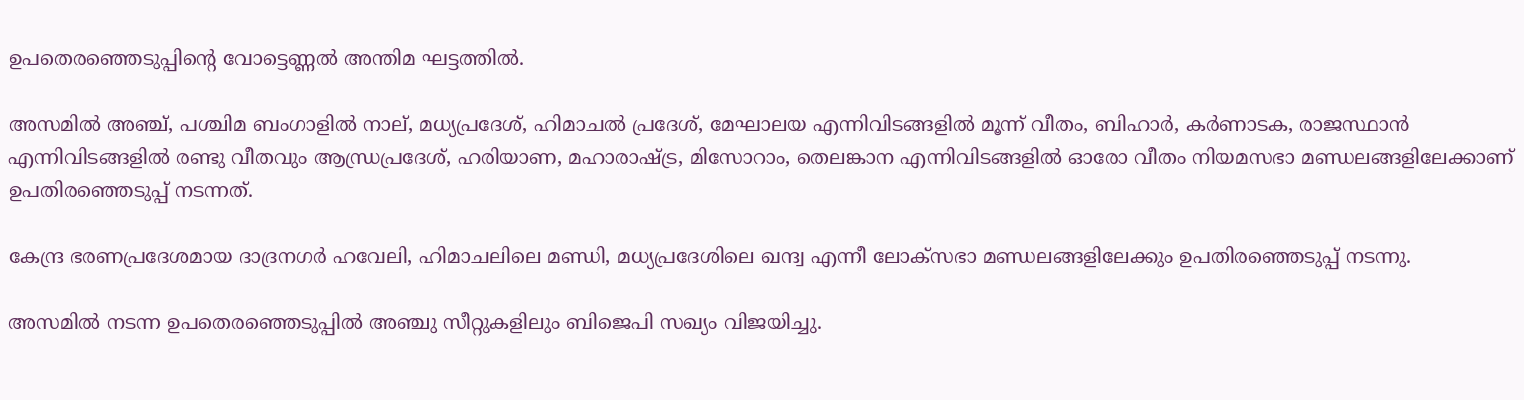ഉപതെരഞ്ഞെടുപ്പിന്റെ വോട്ടെണ്ണല്‍ അന്തിമ ഘട്ടത്തില്‍.

അസമില്‍ അഞ്ച്, പശ്ചിമ ബംഗാളില്‍ നാല്, മധ്യപ്രദേശ്, ഹിമാചല്‍ പ്രദേശ്, മേഘാലയ എന്നിവിടങ്ങളില്‍ മൂന്ന് വീതം, ബിഹാര്‍, കര്‍ണാടക, രാജസ്ഥാന്‍ എന്നിവിടങ്ങളില്‍ രണ്ടു വീതവും ആന്ധ്രപ്രദേശ്, ഹരിയാണ, മഹാരാഷ്ട്ര, മിസോറാം, തെലങ്കാന എന്നിവിടങ്ങളില്‍ ഓരോ വീതം നിയമസഭാ മണ്ഡലങ്ങളിലേക്കാണ് ഉപതിരഞ്ഞെടുപ്പ് നടന്നത്.

കേന്ദ്ര ഭരണപ്രദേശമായ ദാദ്രനഗര്‍ ഹവേലി, ഹിമാചലിലെ മണ്ഡി, മധ്യപ്രദേശിലെ ഖന്ദ്വ എന്നീ ലോക്സഭാ മണ്ഡലങ്ങളിലേക്കും ഉപതിരഞ്ഞെടുപ്പ് നടന്നു.

അസമില്‍ നടന്ന ഉപതെരഞ്ഞെടുപ്പില്‍ അഞ്ചു സീറ്റുകളിലും ബിജെപി സഖ്യം വിജയിച്ചു.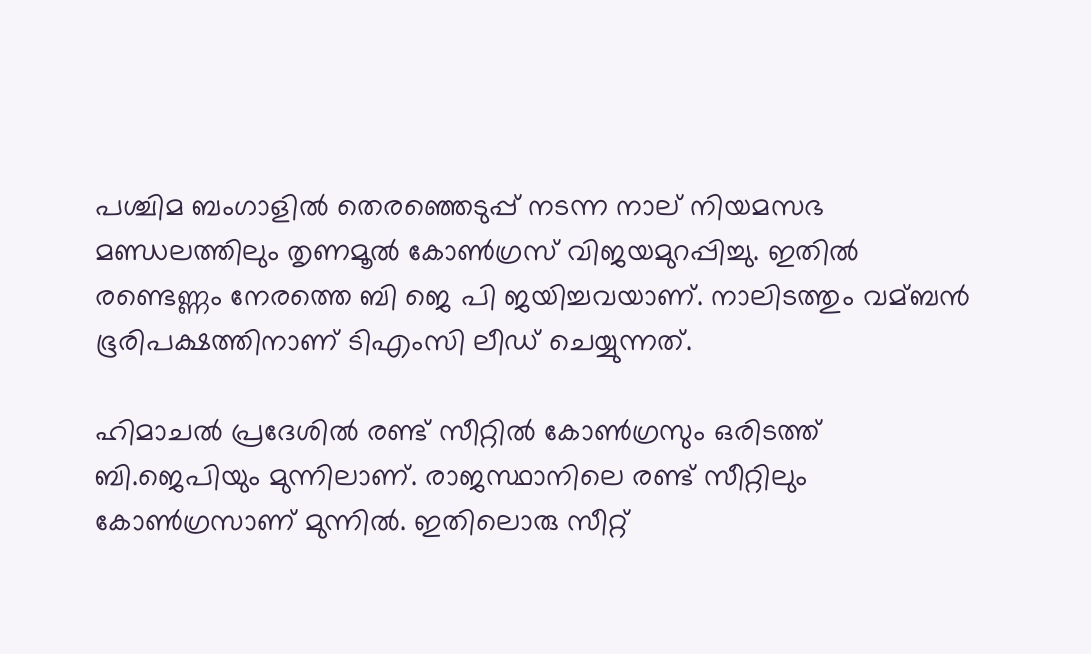പശ്ചിമ ബംഗാളില്‍ തെരഞ്ഞെടുപ്പ് നടന്ന നാല് നിയമസഭ മണ്ഡലത്തിലും തൃണമൂല്‍ കോണ്‍ഗ്രസ് വിജയമുറപ്പിച്ചു. ഇതില്‍ രണ്ടെണ്ണം നേരത്തെ ബി ജെ പി ജയിച്ചവയാണ്. നാലിടത്തും വമ്ബന്‍ ഭൂരിപക്ഷത്തിനാണ് ടിഎംസി ലീഡ് ചെയ്യുന്നത്.

ഹിമാചല്‍ പ്രദേശില്‍ രണ്ട് സീറ്റില്‍ കോണ്‍ഗ്രസും ഒരിടത്ത് ബി.ജെപിയും മുന്നിലാണ്. രാജസ്ഥാനിലെ രണ്ട് സീറ്റിലും കോണ്‍ഗ്രസാണ് മുന്നില്‍. ഇതിലൊരു സീറ്റ്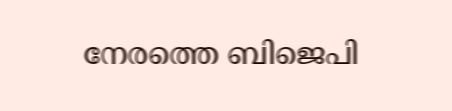നേരത്തെ ബിജെപി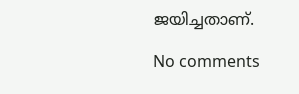ജയിച്ചതാണ്.

No comments